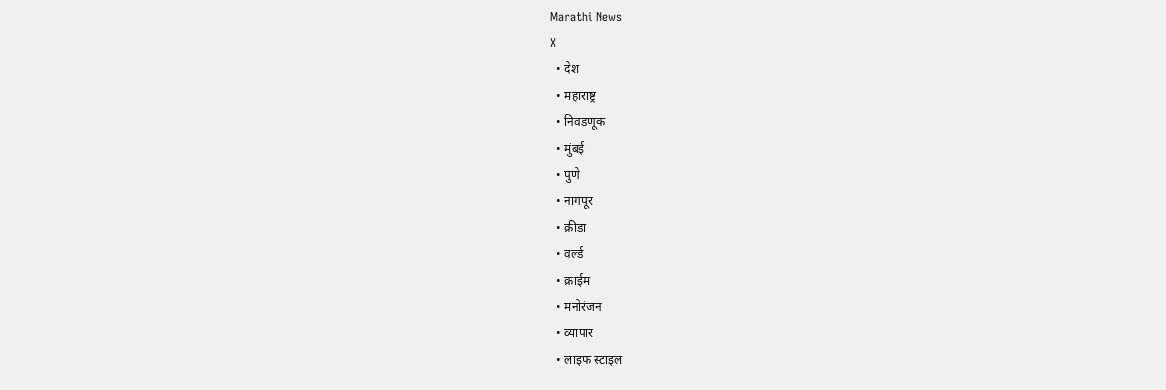Marathi News
X
  • देश
  • महाराष्ट्र
  • निवडणूक
  • मुंबई
  • पुणे
  • नागपूर
  • क्रीडा
  • वर्ल्ड
  • क्राईम
  • मनोरंजन
  • व्यापार
  • लाइफ स्टाइल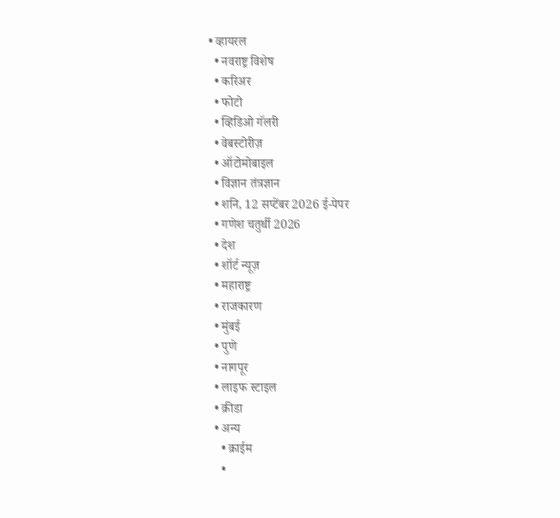• व्हायरल
  • नवराष्ट्र विशेष
  • करिअर
  • फोटो
  • व्हिडिओ गॅलरी
  • वेबस्टोरीज़
  • ऑटोमोबाइल
  • विज्ञान तंत्रज्ञान
  • शनि, 12 सप्टेंबर 2026 ई-पेपर
  • गणेश चतुर्थी 2026
  • देश
  • शॉर्ट न्यूज़
  • महाराष्ट्र
  • राजकारण
  • मुंबई
  • पुणे
  • नागपूर
  • लाइफ स्टाइल
  • क्रीडा
  • अन्य
    • क्राईम
    •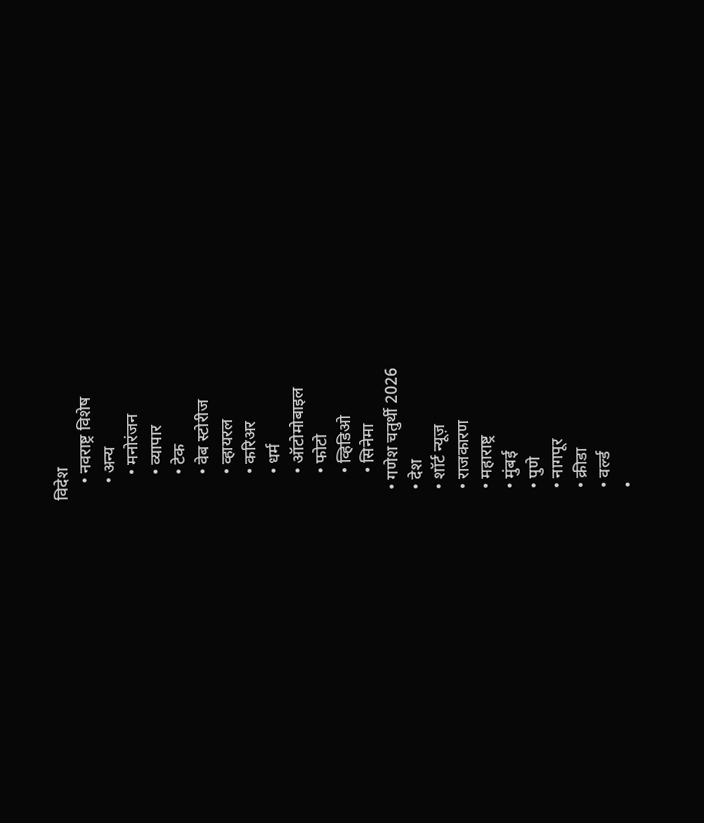विदेश
    • नवराष्ट्र विशेष
    • अन्य
      • मनोरंजन
      • व्यापार
      • टेक
      • वेब स्टोरीज
      • व्हायरल
      • करिअर
      • धर्म
      • ऑटोमोबाइल
      • फोटो
      • व्हिडिओ
      • सिनेमा
  • गणेश चतुर्थी 2026
  • देश
  • शॉर्ट न्यूज़
  • राजकारण
  • महाराष्ट्र
  • मुंबई
  • पुणे
  • नागपूर
  • क्रीडा
  • वर्ल्ड
  •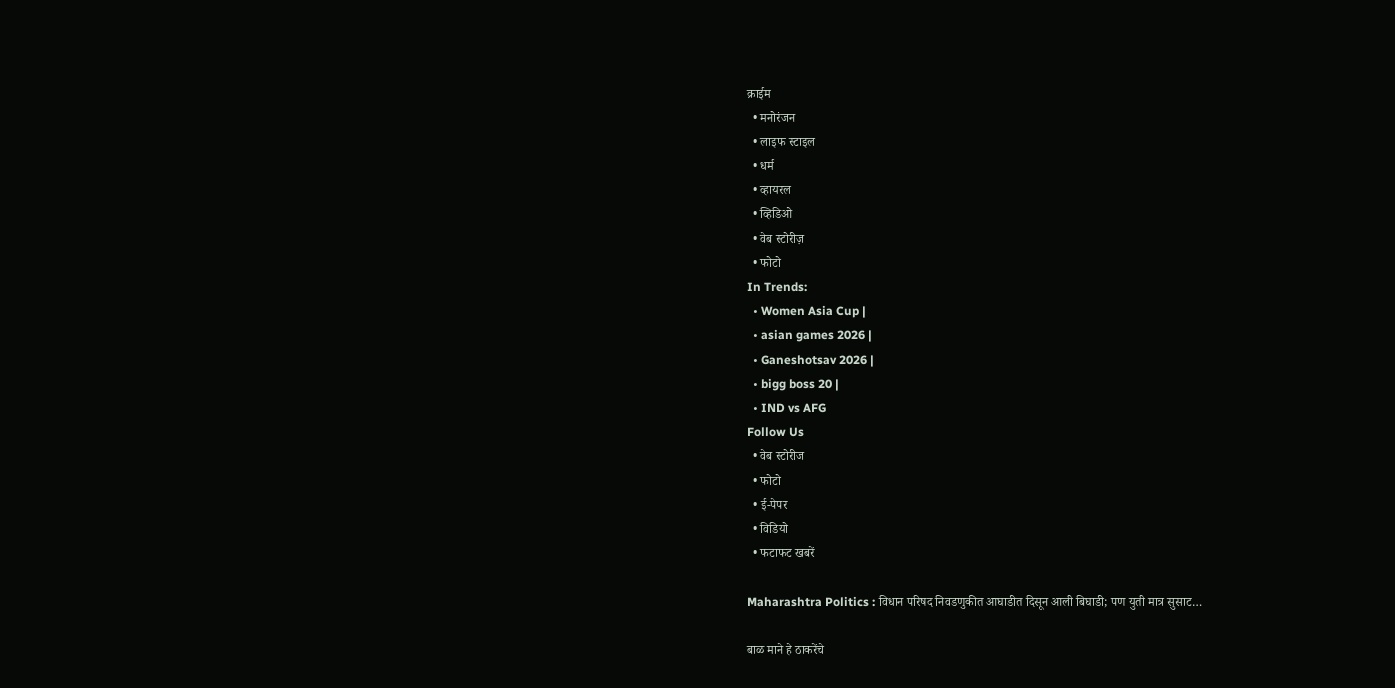क्राईम
  • मनोरंजन
  • लाइफ स्टाइल
  • धर्म
  • व्हायरल
  • व्हिडिओ
  • वेब स्टोरीज़
  • फोटो
In Trends:
  • Women Asia Cup |
  • asian games 2026 |
  • Ganeshotsav 2026 |
  • bigg boss 20 |
  • IND vs AFG
Follow Us
  • वेब स्टोरीज
  • फोटो
  • ई-पेपर
  • विडियो
  • फटाफट खबरें

Maharashtra Politics : विधान परिषद निवडणुकीत आघाडीत दिसून आली बिघाडी; पण युती मात्र सुसाट…

बाळ माने हे ठाकरेंचे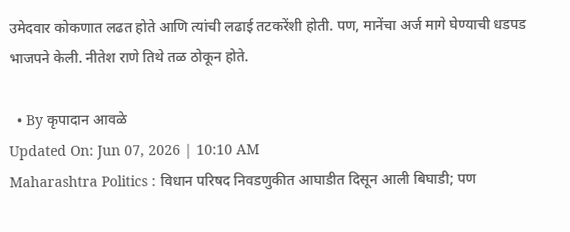उमेदवार कोकणात लढत होते आणि त्यांची लढाई तटकरेंशी होती. पण, मानेंचा अर्ज मागे घेण्याची धडपड भाजपने केली. नीतेश राणे तिथे तळ ठोकून होते.

  • By कृपादान आवळे
Updated On: Jun 07, 2026 | 10:10 AM
Maharashtra Politics : विधान परिषद निवडणुकीत आघाडीत दिसून आली बिघाडी; पण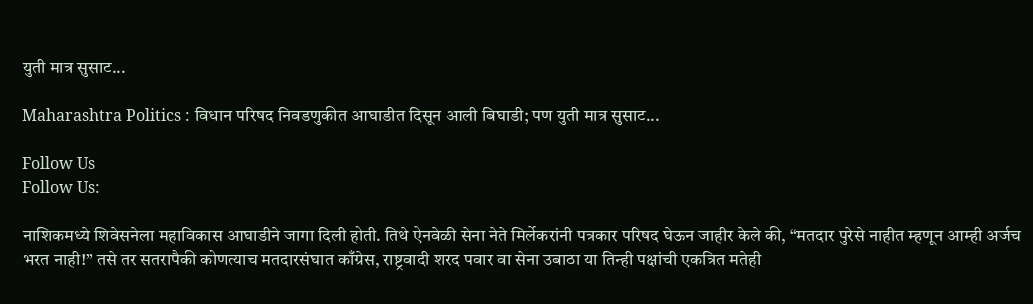युती मात्र सुसाट...

Maharashtra Politics : विधान परिषद निवडणुकीत आघाडीत दिसून आली बिघाडी; पण युती मात्र सुसाट...

Follow Us
Follow Us:

नाशिकमध्ये शिवेसनेला महाविकास आघाडीने जागा दिली होती. तिथे ऐनवेळी सेना नेते मिर्लेकरांनी पत्रकार परिषद घेऊन जाहीर केले की, “मतदार पुरेसे नाहीत म्हणून आम्ही अर्जच भरत नाही!” तसे तर सतरापैकी कोणत्याच मतदारसंघात काँग्रेस, राष्ट्रवादी शरद पवार वा सेना उबाठा या तिन्ही पक्षांची एकत्रित मतेही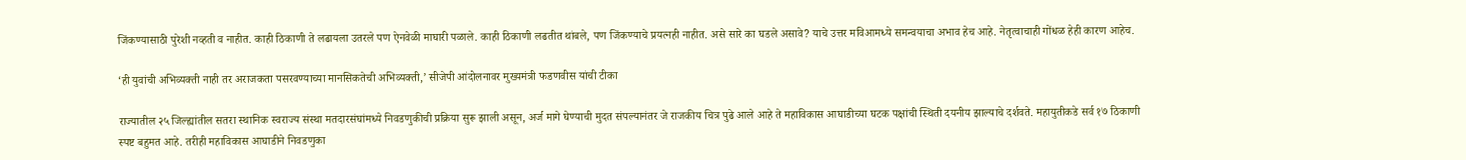जिंकण्यासाठी पुरेशी नव्हती व नाहीत. काही ठिकाणी ते लढायला उतरले पण ऐनवेळी माघारी पळाले. काही ठिकाणी लढतीत थांबले, पण जिंकण्याचे प्रयत्नही नाहीत. असे सारे का घडले असावे? याचे उत्तर मविआमध्ये समन्वयाचा अभाव हेच आहे. नेतृत्वाचाही गोंधळ हेही कारण आहेच.

‘ही युवांची अभिव्यक्ती नाही तर अराजकता पसरवण्याच्या मानसिकतेची अभिव्यक्ती,’ सीजेपी आंदोलनावर मुख्यमंत्री फडणवीस यांची टीका

राज्यातील २५ जिल्ह्यांतील सतरा स्थानिक स्वराज्य संस्था मतदारसंघांमध्ये निवडणुकीची प्रक्रिया सुरू झाली असून, अर्ज मागे घेण्याची मुदत संपल्यानंतर जे राजकीय चित्र पुढे आले आहे ते महाविकास आघाडीच्या घटक पक्षांची स्थिती दयनीय झाल्याचे दर्शवते. महायुतीकडे सर्व १७ ठिकाणी स्पष्ट बहुमत आहे. तरीही महाविकास आघाडीने निवडणुका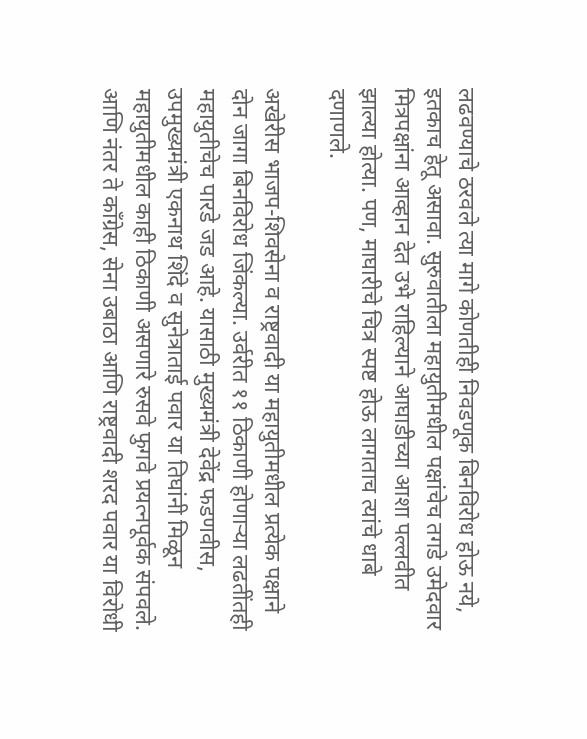लढवण्याचे ठरवले त्या मागे कोणतीही निवडणूक बिनविरोध होऊ नये, इतकाच हेतू असावा. सुरुवातीला महायुतीमधील पक्षांचेच तगडे उमेदवार मित्रपक्षांना आव्हान देत उभे राहिल्याने आघाडीच्या आशा पल्लवीत झाल्या होत्या. पण, माघारीचे चित्र स्पष्ट होऊ लागताच त्यांचे धाबे दणाणले.

अखेरीस भाजप-शिवसेना व राष्ट्रवादी या महायुतीमधील प्रत्येक पक्षाने दोन जागा बिनविरोध जिंकल्या. उर्वरीत ११ ठिकाणी होणाऱ्या लढतींतही महायुतीचेच पारडे जड आहे. यासाठी मुख्यमंत्री देवेंद्र फडणवीस, उपमुख्यमंत्री एकनाथ शिंदे व सुनेत्राताई पवार या तिघांनी मिळून महायुतीमधील काही ठिकाणी असणारे रुसवे फुगवे प्रयत्नपूर्वक संपवले. आणि नंतर ते काँग्रेस, सेना उबाठा आणि राष्ट्रवादी शरद पवार या विरोधी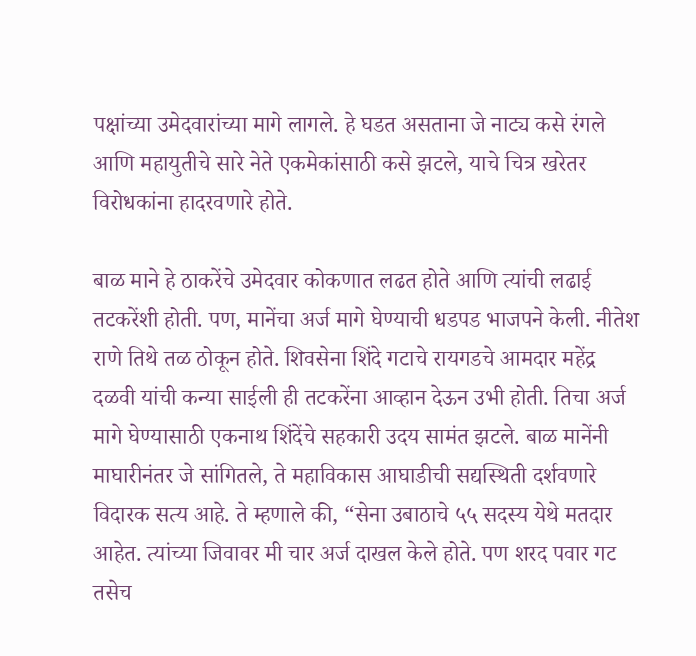पक्षांच्या उमेदवारांच्या मागे लागले. हे घडत असताना जे नाट्य कसे रंगले आणि महायुतीचे सारे नेते एकमेकांसाठी कसे झटले, याचे चित्र खरेतर विरोधकांना हादरवणारे होते.

बाळ माने हे ठाकरेंचे उमेदवार कोकणात लढत होते आणि त्यांची लढाई तटकरेंशी होती. पण, मानेंचा अर्ज मागे घेण्याची धडपड भाजपने केली. नीतेश राणे तिथे तळ ठोकून होते. शिवसेना शिंदे गटाचे रायगडचे आमदार महेंद्र दळवी यांची कन्या साईली ही तटकरेंना आव्हान देऊन उभी होती. तिचा अर्ज मागे घेण्यासाठी एकनाथ शिंदेंचे सहकारी उदय सामंत झटले. बाळ मानेंनी माघारीनंतर जे सांगितले, ते महाविकास आघाडीची सद्यस्थिती दर्शवणारे विदारक सत्य आहे. ते म्हणाले की, “सेना उबाठाचे ५५ सदस्य येथे मतदार आहेत. त्यांच्या जिवावर मी चार अर्ज दाखल केले होते. पण शरद पवार गट तसेच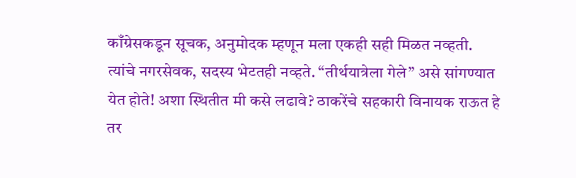काँग्रेसकडून सूचक, अनुमोदक म्हणून मला एकही सही मिळत नव्हती. त्यांचे नगरसेवक, सदस्य भेटतही नव्हते. “तीर्थयात्रेला गेले” असे सांगण्यात येत होते! अशा स्थितीत मी कसे लढावे? ठाकरेंचे सहकारी विनायक राऊत हे तर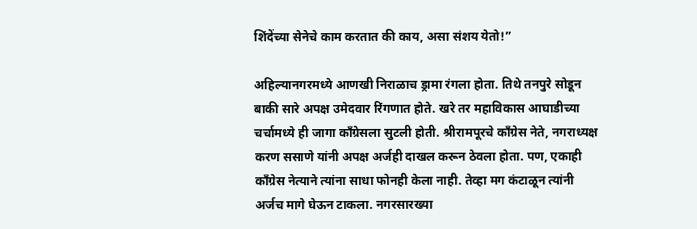शिंदेंच्या सेनेचे काम करतात की काय, असा संशय येतो!”

अहिल्यानगरमध्ये आणखी निराळाच ड्रामा रंगला होता. तिथे तनपुरे सोडून बाकी सारे अपक्ष उमेदवार रिंगणात होते. खरे तर महाविकास आघाडीच्या चर्चामध्ये ही जागा काँग्रेसला सुटली होती. श्रीरामपूरचे काँग्रेस नेते, नगराध्यक्ष करण ससाणे यांनी अपक्ष अर्जही दाखल करून ठेवला होता. पण, एकाही काँग्रेस नेत्याने त्यांना साधा फोनही केला नाही. तेव्हा मग कंटाळून त्यांनी अर्जच मागे घेऊन टाकला. नगरसारख्या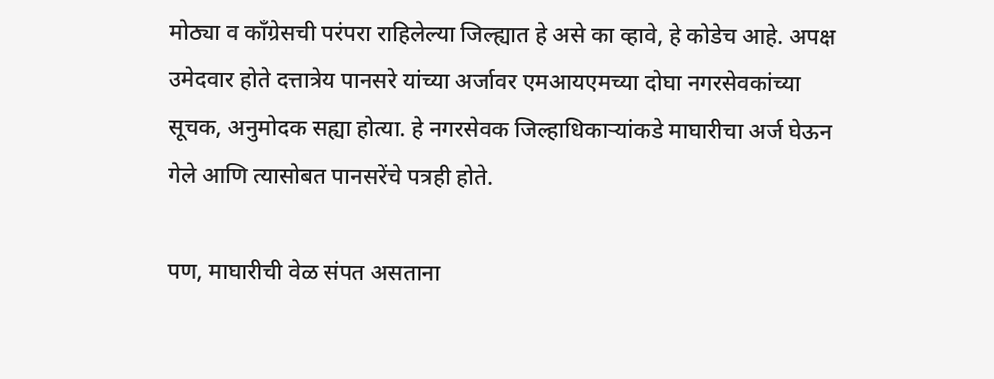मोठ्या व काँग्रेसची परंपरा राहिलेल्या जिल्ह्यात हे असे का व्हावे, हे कोडेच आहे. अपक्ष उमेदवार होते दत्तात्रेय पानसरे यांच्या अर्जावर एमआयएमच्या दोघा नगरसेवकांच्या सूचक, अनुमोदक सह्या होत्या. हे नगरसेवक जिल्हाधिकाऱ्यांकडे माघारीचा अर्ज घेऊन गेले आणि त्यासोबत पानसरेंचे पत्रही होते.

पण, माघारीची वेळ संपत असताना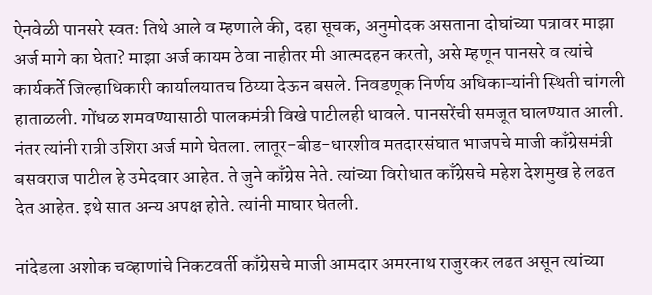ऐनवेळी पानसरे स्वतः तिथे आले व म्हणाले की, दहा सूचक, अनुमोदक असताना दोघांच्या पत्रावर माझा अर्ज मागे का घेता? माझा अर्ज कायम ठेवा नाहीतर मी आत्मदहन करतो, असे म्हणून पानसरे व त्यांचे कार्यकर्ते जिल्हाधिकारी कार्यालयातच ठिय्या देऊन बसले. निवडणूक निर्णय अधिकाऱ्यांनी स्थिती चांगली हाताळली. गोंधळ शमवण्यासाठी पालकमंत्री विखे पाटीलही धावले. पानसरेंची समजूत घालण्यात आली. नंतर त्यांनी रात्री उशिरा अर्ज मागे घेतला. लातूर-बीड-धारशीव मतदारसंघात भाजपचे माजी काँग्रेसमंत्री बसवराज पाटील हे उमेदवार आहेत. ते जुने काँग्रेस नेते. त्यांच्या विरोधात काँग्रेसचे महेश देशमुख हे लढत देत आहेत. इथे सात अन्य अपक्ष होते. त्यांनी माघार घेतली.

नांदेडला अशोक चव्हाणांचे निकटवर्ती काँग्रेसचे माजी आमदार अमरनाथ राजुरकर लढत असून त्यांच्या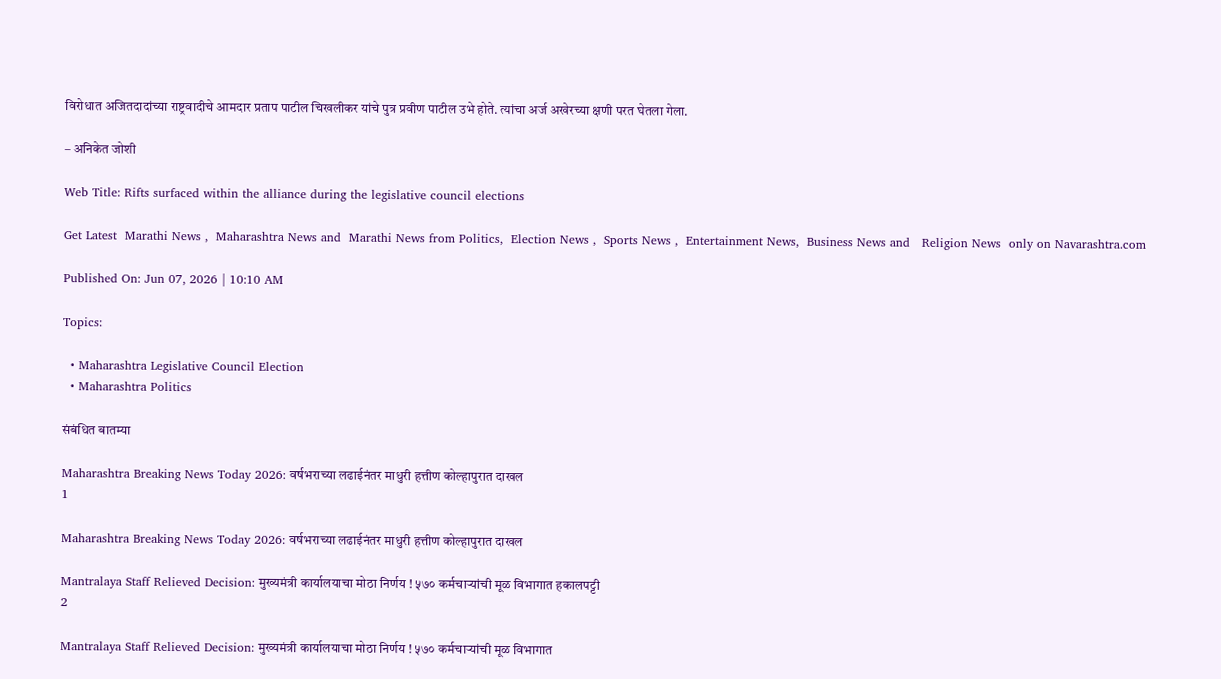विरोधात अजितदादांच्या राष्ट्रवादीचे आमदार प्रताप पाटील चिखलीकर यांचे पुत्र प्रवीण पाटील उभे होते. त्यांचा अर्ज अखेरच्या क्षणी परत घेतला गेला.

– अनिकेत जोशी

Web Title: Rifts surfaced within the alliance during the legislative council elections

Get Latest  Marathi News ,  Maharashtra News and  Marathi News from Politics,  Election News ,  Sports News ,  Entertainment News,  Business News and   Religion News  only on Navarashtra.com

Published On: Jun 07, 2026 | 10:10 AM

Topics:

  • Maharashtra Legislative Council Election
  • Maharashtra Politics

संबंधित बातम्या

Maharashtra Breaking News Today 2026: वर्षभराच्या लढाईनंतर माधुरी हत्तीण कोल्हापुरात दाखल
1

Maharashtra Breaking News Today 2026: वर्षभराच्या लढाईनंतर माधुरी हत्तीण कोल्हापुरात दाखल

Mantralaya Staff Relieved Decision: मुख्यमंत्री कार्यालयाचा मोठा निर्णय ! ५७० कर्मचाऱ्यांची मूळ विभागात हकालपट्टी
2

Mantralaya Staff Relieved Decision: मुख्यमंत्री कार्यालयाचा मोठा निर्णय ! ५७० कर्मचाऱ्यांची मूळ विभागात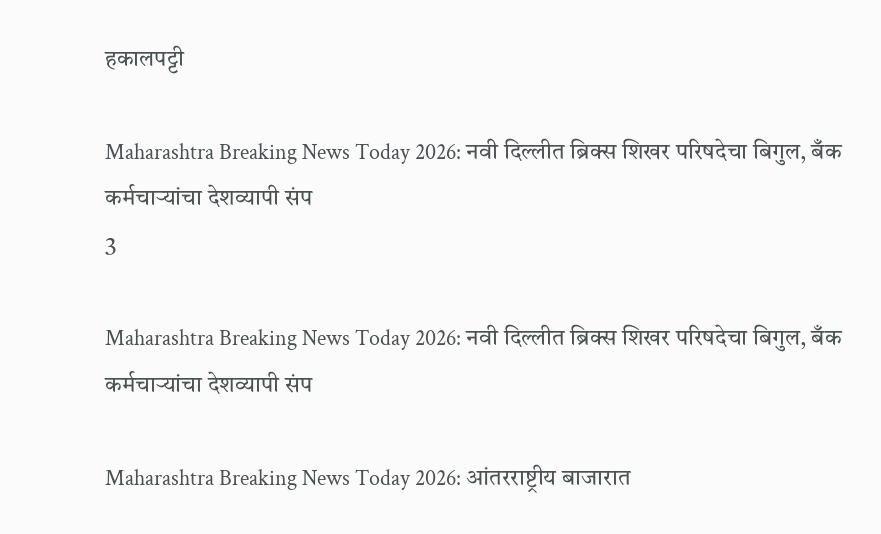हकालपट्टी

Maharashtra Breaking News Today 2026: नवी दिल्लीत ब्रिक्स शिखर परिषदेचा बिगुल, बँक कर्मचाऱ्यांचा देशव्यापी संप
3

Maharashtra Breaking News Today 2026: नवी दिल्लीत ब्रिक्स शिखर परिषदेचा बिगुल, बँक कर्मचाऱ्यांचा देशव्यापी संप

Maharashtra Breaking News Today 2026: आंतरराष्ट्रीय बाजारात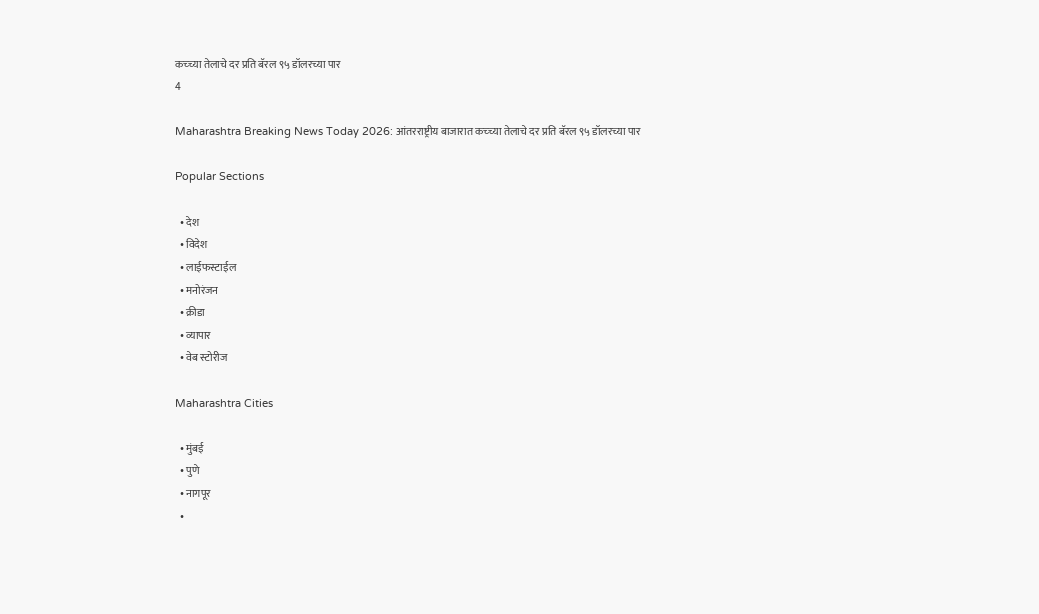कच्च्या तेलाचे दर प्रति बॅरल ९५ डॉलरच्या पार
4

Maharashtra Breaking News Today 2026: आंतरराष्ट्रीय बाजारात कच्च्या तेलाचे दर प्रति बॅरल ९५ डॉलरच्या पार

Popular Sections

  • देश
  • विदेश
  • लाईफस्टाईल
  • मनोरंजन
  • क्रीडा
  • व्यापार
  • वेब स्टोरीज

Maharashtra Cities

  • मुंबई
  • पुणे
  • नागपूर
  •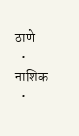ठाणे
  • नाशिक
  •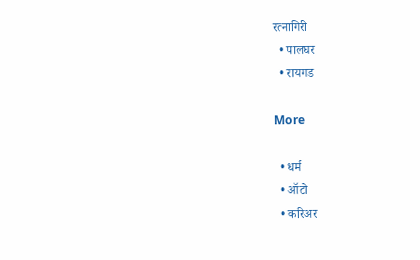रत्नागिरी
  • पालघर
  • रायगड

More

  • धर्म
  • ऑटो
  • करिअर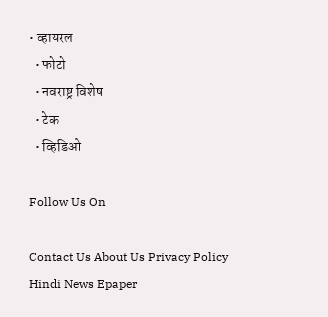• व्हायरल
  • फोटो
  • नवराष्ट्र विशेष
  • टेक
  • व्हिडिओ

Follow Us On

Contact Us About Us Privacy Policy
Hindi News Epaper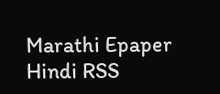Marathi Epaper Hindi RSS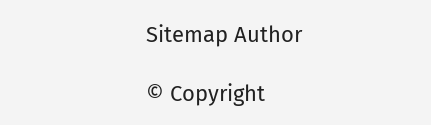Sitemap Author

© Copyright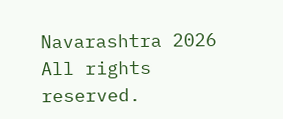Navarashtra 2026 All rights reserved.